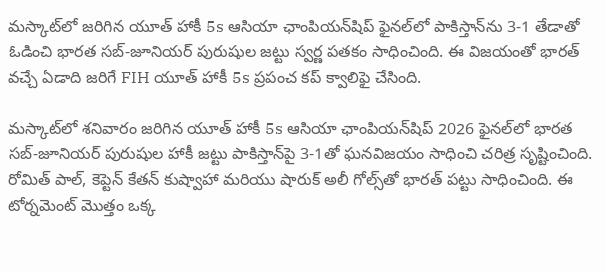మస్కాట్‌లో జరిగిన యూత్ హాకీ 5s ఆసియా ఛాంపియన్‌షిప్ ఫైనల్‌లో పాకిస్తాన్‌ను 3-1 తేడాతో ఓడించి భారత సబ్-జూనియర్ పురుషుల జట్టు స్వర్ణ పతకం సాధించింది. ఈ విజయంతో భారత్ వచ్చే ఏడాది జరిగే FIH యూత్ హాకీ 5s ప్రపంచ కప్ క్వాలిఫై చేసింది.

మస్కాట్‌లో శనివారం జరిగిన యూత్ హాకీ 5s ఆసియా ఛాంపియన్‌షిప్ 2026 ఫైనల్‌లో భారత సబ్-జూనియర్ పురుషుల హాకీ జట్టు పాకిస్తాన్‌పై 3-1తో ఘనవిజయం సాధించి చరిత్ర సృష్టించింది. రోమిత్ పాల్, కెప్టెన్ కేతన్ కుష్వాహా మరియు షారుక్ అలీ గోల్స్‌తో భారత్ పట్టు సాధించింది. ఈ టోర్నమెంట్ మొత్తం ఒక్క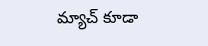మ్యాచ్ కూడా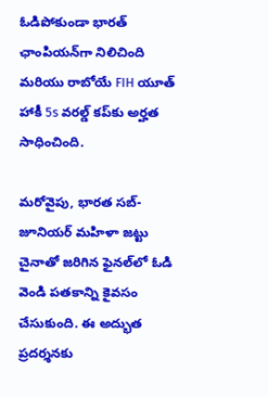ఓడిపోకుండా భారత్ ఛాంపియన్‌గా నిలిచింది మరియు రాబోయే FIH యూత్ హాకీ 5s వరల్డ్ కప్‌కు అర్హత సాధించింది.

మరోవైపు, భారత సబ్-జూనియర్ మహిళా జట్టు చైనాతో జరిగిన ఫైనల్‌లో ఓడి వెండి పతకాన్ని కైవసం చేసుకుంది. ఈ అద్భుత ప్రదర్శనకు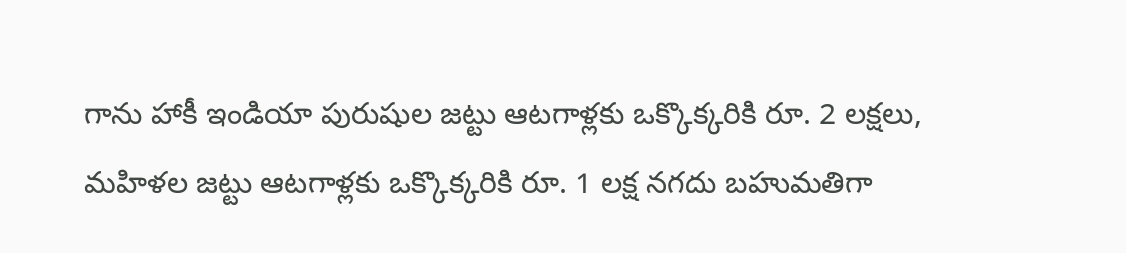గాను హాకీ ఇండియా పురుషుల జట్టు ఆటగాళ్లకు ఒక్కొక్కరికి రూ. 2 లక్షలు, మహిళల జట్టు ఆటగాళ్లకు ఒక్కొక్కరికి రూ. 1 లక్ష నగదు బహుమతిగా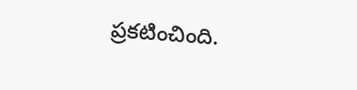ప్రకటించింది.